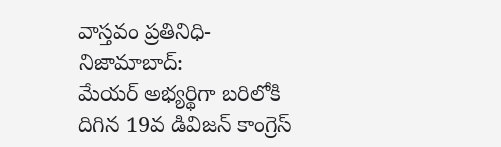వాస్తవం ప్రతినిధి- నిజామాబాద్:
మేయర్ అభ్యర్థిగా బరిలోకి దిగిన 19వ డివిజన్ కాంగ్రెస్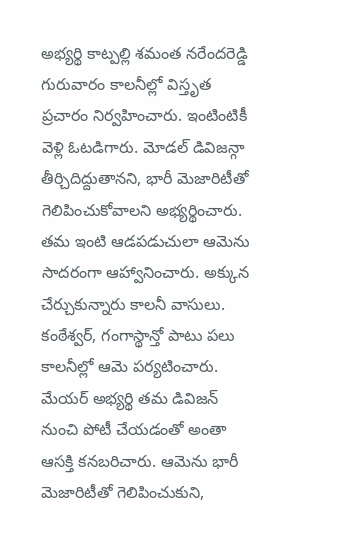అభ్యర్థి కాట్పల్లి శమంత నరేందరెడ్డి గురువారం కాలనీల్లో విస్తృత ప్రచారం నిర్వహించారు. ఇంటింటికీ వెళ్లి ఓటడిగారు. మోడల్ డివిజన్గా తీర్చిదిద్దుతానని, భారీ మెజారిటీతో గెలిపించుకోవాలని అభ్యర్థించారు. తమ ఇంటి ఆడపడుచులా ఆమెను సాదరంగా ఆహ్వానించారు. అక్కున చేర్చుకున్నారు కాలనీ వాసులు. కంఠేశ్వర్, గంగాస్థాన్తో పాటు పలు కాలనీల్లో ఆమె పర్యటించారు. మేయర్ అభ్యర్థి తమ డివిజన్ నుంచి పోటీ చేయడంతో అంతా ఆసక్తి కనబరిచారు. ఆమెను భారీ మెజారిటీతో గెలిపించుకుని,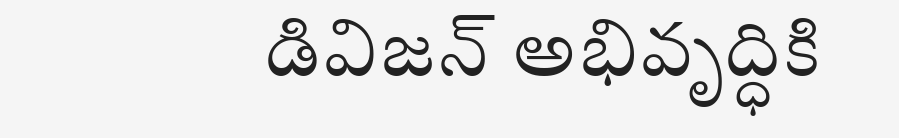డివిజన్ అభివృద్ధికి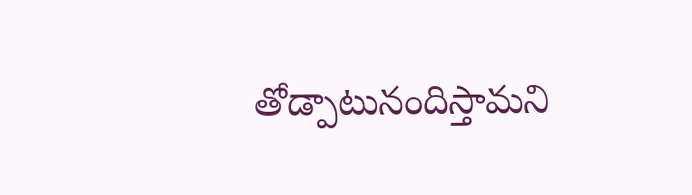తోడ్పాటునందిస్తామని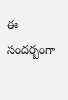ఈ సందర్బంగా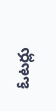ఓటర్లు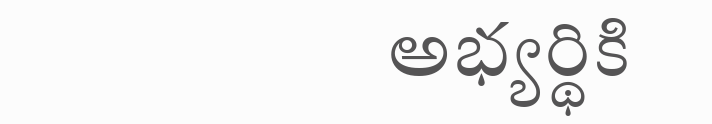అభ్యర్థికి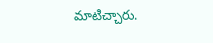మాటిచ్చారు.